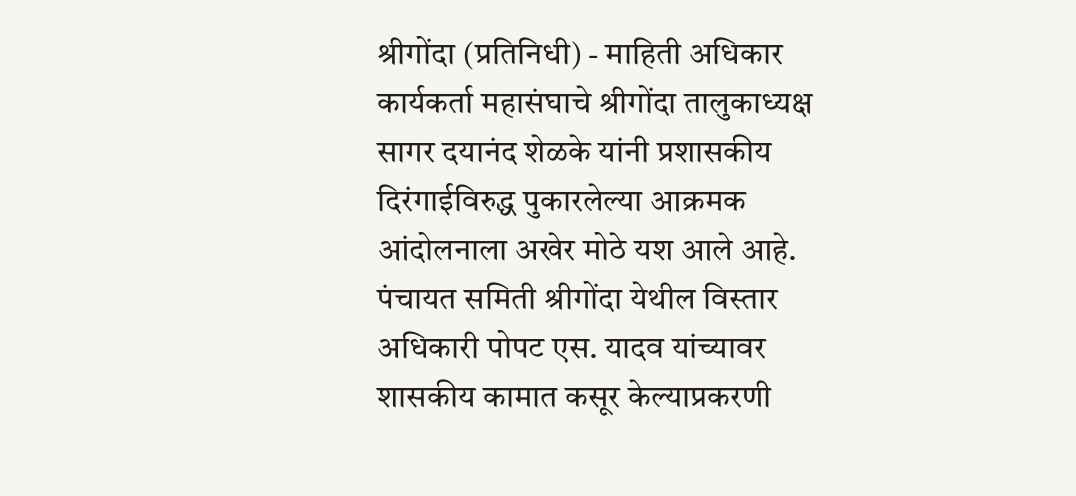श्रीगोंदा (प्रतिनिधी) - माहिती अधिकार कार्यकर्ता महासंघाचे श्रीगोंदा तालुकाध्यक्ष सागर दयानंद शेळके यांनी प्रशासकीय दिरंगाईविरुद्ध पुकारलेल्या आक्रमक आंदोलनाला अखेर मोठे यश आले आहे. पंचायत समिती श्रीगोंदा येथील विस्तार अधिकारी पोपट एस. यादव यांच्यावर शासकीय कामात कसूर केल्याप्रकरणी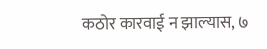कठोर कारवाई न झाल्यास, ७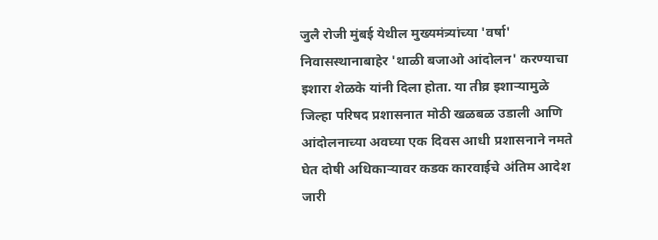जुलै रोजी मुंबई येथील मुख्यमंत्र्यांच्या 'वर्षा' निवासस्थानाबाहेर 'थाळी बजाओ आंदोलन' करण्याचा इशारा शेळके यांनी दिला होता. या तीव्र इशाऱ्यामुळे जिल्हा परिषद प्रशासनात मोठी खळबळ उडाली आणि आंदोलनाच्या अवघ्या एक दिवस आधी प्रशासनाने नमते घेत दोषी अधिकाऱ्यावर कडक कारवाईचे अंतिम आदेश जारी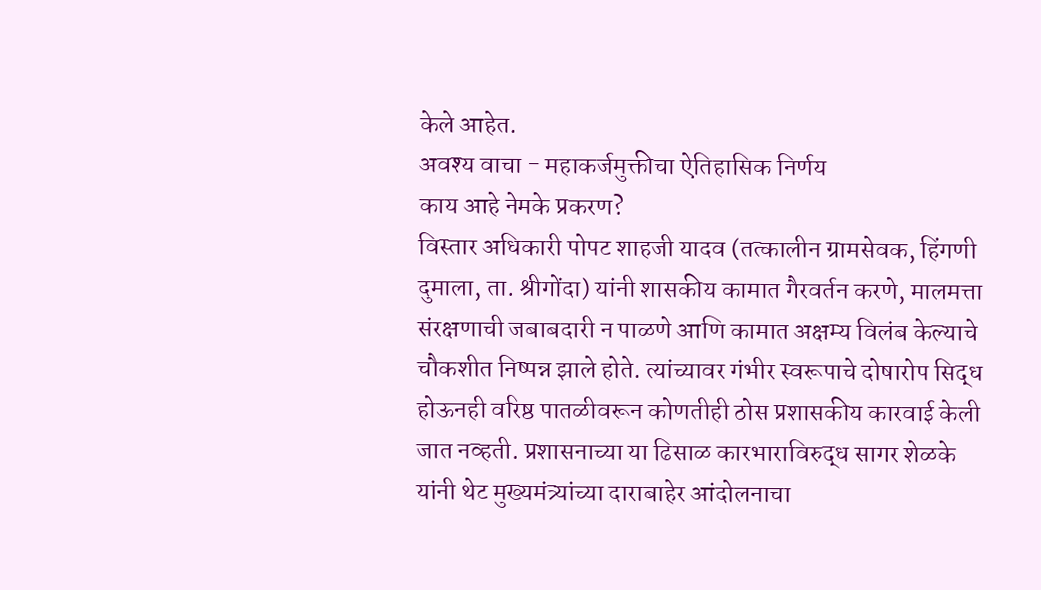केले आहेत.
अवश्य वाचा - महाकर्जमुक्तीचा ऐतिहासिक निर्णय
काय आहे नेमके प्रकरण?
विस्तार अधिकारी पोपट शाहजी यादव (तत्कालीन ग्रामसेवक, हिंगणी दुमाला, ता. श्रीगोंदा) यांनी शासकीय कामात गैरवर्तन करणे, मालमत्ता संरक्षणाची जबाबदारी न पाळणे आणि कामात अक्षम्य विलंब केल्याचे चौकशीत निष्पन्न झाले होते. त्यांच्यावर गंभीर स्वरूपाचे दोषारोप सिद्ध होऊनही वरिष्ठ पातळीवरून कोणतीही ठोस प्रशासकीय कारवाई केली जात नव्हती. प्रशासनाच्या या ढिसाळ कारभाराविरुद्ध सागर शेळके यांनी थेट मुख्यमंत्र्यांच्या दाराबाहेर आंदोलनाचा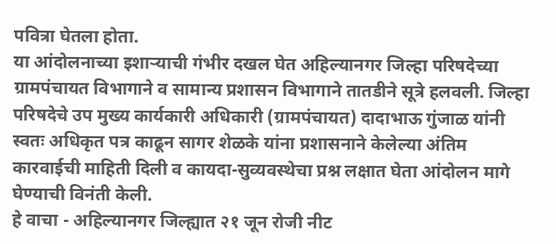पवित्रा घेतला होता.
या आंदोलनाच्या इशाऱ्याची गंभीर दखल घेत अहिल्यानगर जिल्हा परिषदेच्या ग्रामपंचायत विभागाने व सामान्य प्रशासन विभागाने तातडीने सूत्रे हलवली. जिल्हा परिषदेचे उप मुख्य कार्यकारी अधिकारी (ग्रामपंचायत) दादाभाऊ गुंजाळ यांनी स्वतः अधिकृत पत्र काढून सागर शेळके यांना प्रशासनाने केलेल्या अंतिम कारवाईची माहिती दिली व कायदा-सुव्यवस्थेचा प्रश्न लक्षात घेता आंदोलन मागे घेण्याची विनंती केली.
हे वाचा - अहिल्यानगर जिल्ह्यात २१ जून रोजी नीट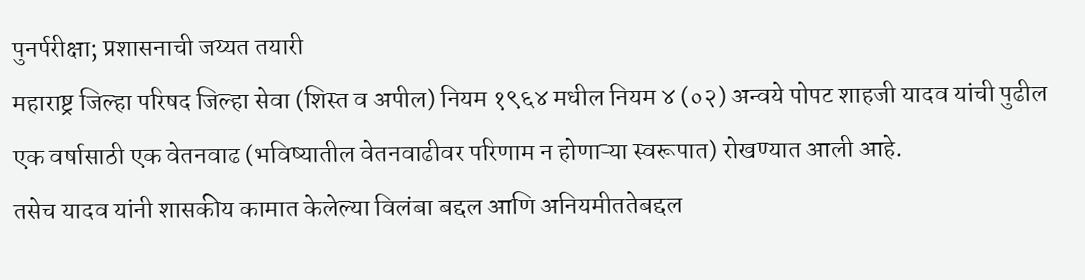पुनर्परीक्षा; प्रशासनाची जय्यत तयारी
महाराष्ट्र जिल्हा परिषद जिल्हा सेवा (शिस्त व अपील) नियम १९६४ मधील नियम ४ (०२) अन्वये पोपट शाहजी यादव यांची पुढील एक वर्षासाठी एक वेतनवाढ (भविष्यातील वेतनवाढीवर परिणाम न होणाऱ्या स्वरूपात) रोखण्यात आली आहे.
तसेच यादव यांनी शासकीय कामात केलेल्या विलंबा बद्दल आणि अनियमीततेबद्दल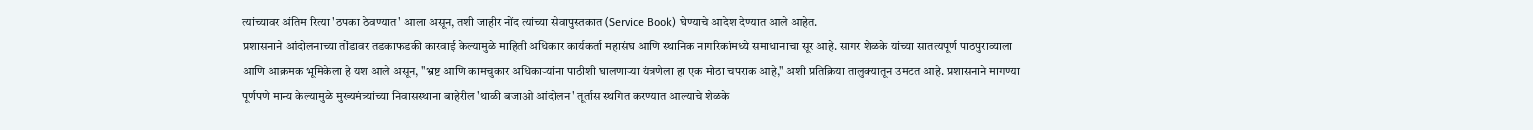त्यांच्यावर अंतिम रित्या 'ठपका ठेवण्यात' आला असून, तशी जाहीर नोंद त्यांच्या सेवापुस्तकात (Service Book) घेण्याचे आदेश देण्यात आले आहेत.
प्रशासनाने आंदोलनाच्या तोंडावर तडकाफडकी कारवाई केल्यामुळे माहिती अधिकार कार्यकर्ता महासंघ आणि स्थानिक नागरिकांमध्ये समाधानाचा सूर आहे. सागर शेळके यांच्या सातत्यपूर्ण पाठपुराव्याला आणि आक्रमक भूमिकेला हे यश आले असून, "भ्रष्ट आणि कामचुकार अधिकाऱ्यांना पाठीशी घालणाऱ्या यंत्रणेला हा एक मोठा चपराक आहे," अशी प्रतिक्रिया तालुक्यातून उमटत आहे. प्रशासनाने मागण्या पूर्णपणे मान्य केल्यामुळे मुख्यमंत्र्यांच्या निवासस्थाना बाहेरील 'थाळी बजाओ आंदोलन' तूर्तास स्थगित करण्यात आल्याचे शेळके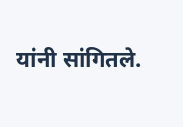यांनी सांगितले.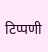टिप्पणी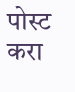पोस्ट करा